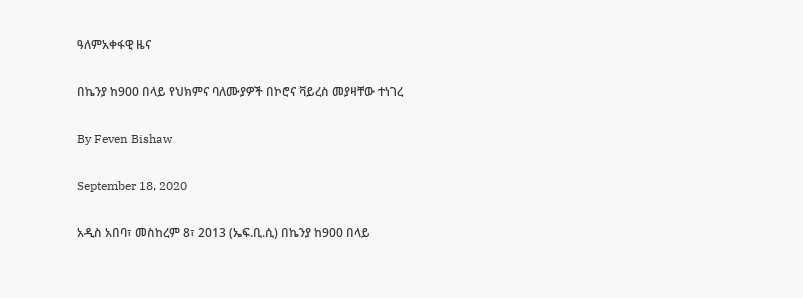ዓለምአቀፋዊ ዜና

በኬንያ ከ900 በላይ የህክምና ባለሙያዎች በኮሮና ቫይረስ መያዛቸው ተነገረ

By Feven Bishaw

September 18, 2020

አዲስ አበባ፣ መስከረም 8፣ 2013 (ኤፍ.ቢ.ሲ) በኬንያ ከ900 በላይ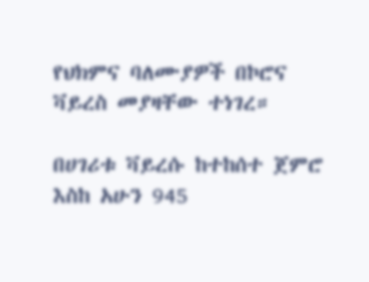የህክምና ባለሙያዎች በኮሮና ቫይረስ መያዛቸው ተነገረ።

በሀገሪቱ ቫይረሱ ከተከሰተ ጀምሮ እስከ አሁን 945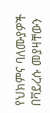የህክምና ባለሙያዎች በቫይረሱ መያዛቸውን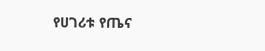የሀገሪቱ የጤና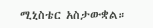ሚኒስቴር አስታውቋል።